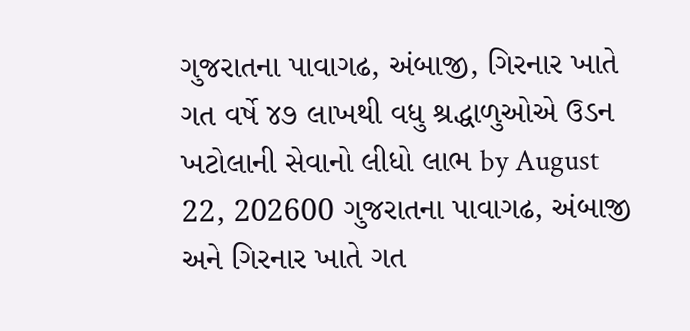ગુજરાતના પાવાગઢ, અંબાજી, ગિરનાર ખાતે ગત વર્ષે ૪૭ લાખથી વધુ શ્રદ્ધાળુઓએ ઉડન ખટોલાની સેવાનો લીધો લાભ by August 22, 202600 ગુજરાતના પાવાગઢ, અંબાજી અને ગિરનાર ખાતે ગત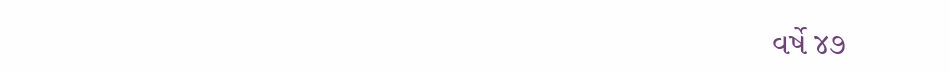વર્ષે ૪૭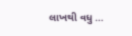લાખથી વધુ …